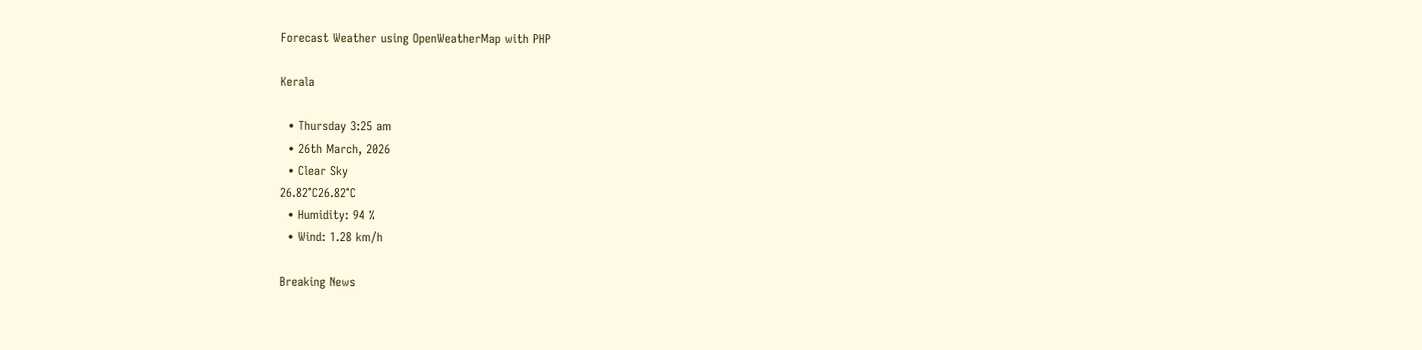Forecast Weather using OpenWeatherMap with PHP

Kerala

  • Thursday 3:25 am
  • 26th March, 2026
  • Clear Sky
26.82°C26.82°C
  • Humidity: 94 %
  • Wind: 1.28 km/h

Breaking News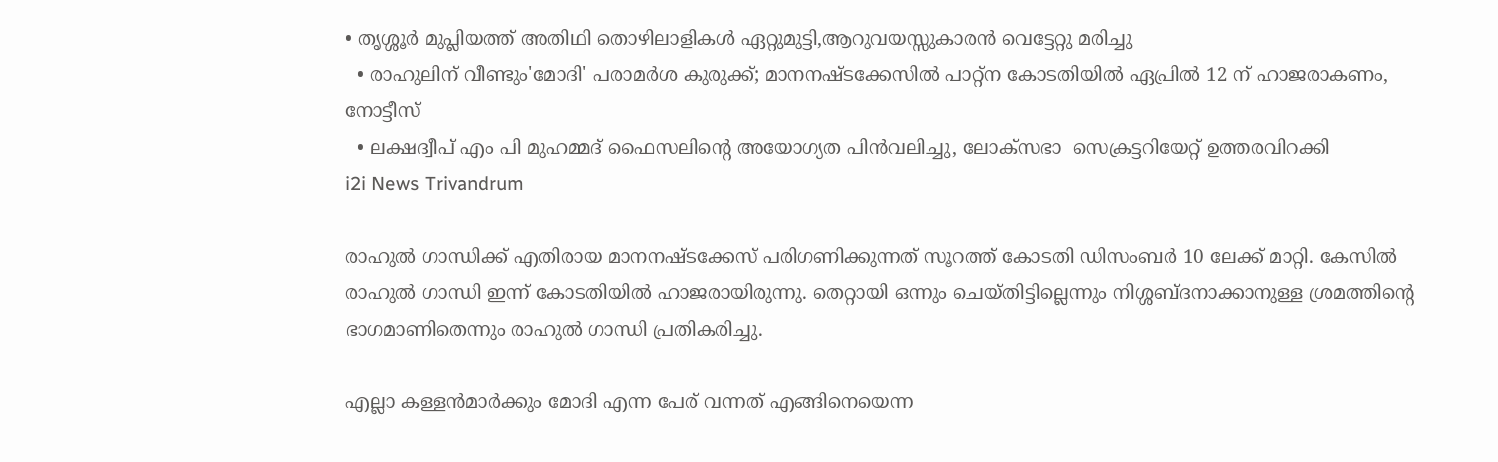• തൃശ്ശൂർ മുപ്ലിയത്ത് അതിഥി തൊഴിലാളികൾ ഏറ്റുമുട്ടി,ആറുവയസ്സുകാരൻ വെട്ടേറ്റു മരിച്ചു
  • രാഹുലിന് വീണ്ടും'മോദി' പരാമര്‍ശ കുരുക്ക്; മാനനഷ്ടക്കേസിൽ പാറ്റ്ന കോടതിയിൽ ഏപ്രിൽ 12 ന് ഹാജരാകണം, നോട്ടീസ്
  • ലക്ഷദ്വീപ് എം പി മുഹമ്മദ് ഫൈസലിൻ്റെ അയോഗ്യത പിൻവലിച്ചു, ലോക്സഭാ  സെക്രട്ടറിയേറ്റ് ഉത്തരവിറക്കി
i2i News Trivandrum

രാഹുല്‍ ഗാന്ധിക്ക് എതിരായ മാനനഷ്ടക്കേസ് പരിഗണിക്കുന്നത് സൂറത്ത് കോടതി ഡിസംബര്‍ 10 ലേക്ക് മാറ്റി. കേസില്‍ രാഹുല്‍ ഗാന്ധി ഇന്ന് കോടതിയില്‍ ഹാജരായിരുന്നു. തെറ്റായി ഒന്നും ചെയ്തിട്ടില്ലെന്നും നിശ്ശബ്ദനാക്കാനുള്ള ശ്രമത്തിന്റെ ഭാഗമാണിതെന്നും രാഹുല്‍ ഗാന്ധി പ്രതികരിച്ചു.

എല്ലാ കള്ളന്‍മാര്‍ക്കും മോദി എന്ന പേര് വന്നത് എങ്ങിനെയെന്ന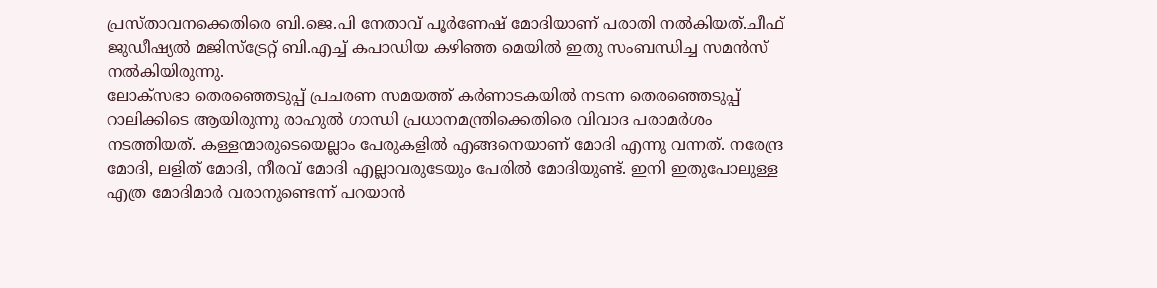പ്രസ്താവനക്കെതിരെ ബി.ജെ.പി നേതാവ് പൂര്‍ണേഷ് മോദിയാണ് പരാതി നല്‍കിയത്.ചീഫ് ജുഡീഷ്യല്‍ മജിസ്ട്രേറ്റ് ബി.എച്ച് കപാഡിയ കഴിഞ്ഞ മെയില്‍ ഇതു സംബന്ധിച്ച സമന്‍സ് നല്‍കിയിരുന്നു.
ലോക്സഭാ തെര‍ഞ്ഞെടുപ്പ് പ്രചരണ സമയത്ത് കര്‍ണാടകയില്‍ നടന്ന തെരഞ്ഞെടുപ്പ് റാലിക്കിടെ ആയിരുന്നു രാഹുല്‍ ഗാന്ധി പ്രധാനമന്ത്രിക്കെതിരെ വിവാദ പരാമര്‍ശം നടത്തിയത്. കള്ളന്മാരുടെയെല്ലാം പേരുകളില്‍ എങ്ങനെയാണ് മോദി എന്നു വന്നത്. നരേന്ദ്ര മോദി, ലളിത് മോദി, നീരവ് മോദി എല്ലാവരുടേയും പേരില്‍ മോദിയുണ്ട്. ഇനി ഇതുപോലുള്ള എത്ര മോദിമാര്‍ വരാനുണ്ടെന്ന് പറയാന്‍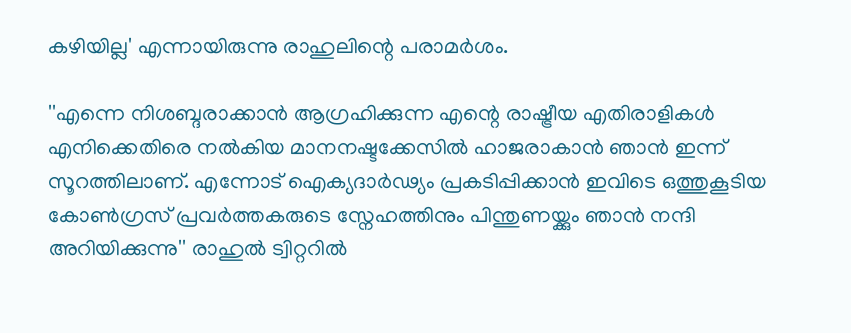കഴിയില്ല' എന്നായിരുന്നു രാഹുലിന്റെ പരാമര്‍ശം.

''എന്നെ നിശബ്ദരാക്കാൻ ആഗ്രഹിക്കുന്ന എന്റെ രാഷ്ട്രീയ എതിരാളികൾ എനിക്കെതിരെ നല്‍കിയ മാനനഷ്ടക്കേസിൽ ഹാജരാകാൻ ഞാൻ ഇന്ന് സൂറത്തിലാണ്. എന്നോട് ഐക്യദാർഢ്യം പ്രകടിപ്പിക്കാൻ ഇവിടെ ഒത്തുകൂടിയ കോൺഗ്രസ് പ്രവർത്തകരുടെ സ്നേഹത്തിനും പിന്തുണയ്ക്കും ഞാന്‍ നന്ദി അറിയിക്കുന്നു'' രാഹുല്‍ ട്വിറ്ററില്‍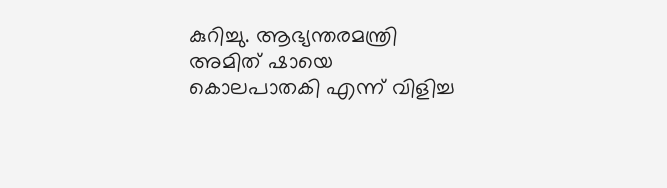കുറിച്ചു. ആഭ്യന്തരമന്ത്രി അമിത് ഷായെ കൊലപാതകി എന്ന് വിളിച്ച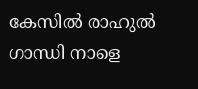കേസില്‍ രാഹുല്‍ ഗാന്ധി നാളെ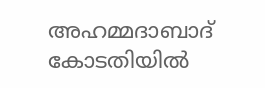അഹമ്മദാബാദ് കോടതിയില്‍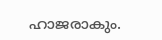ഹാജരാകും.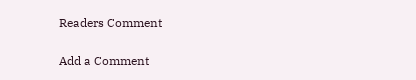Readers Comment

Add a Comment